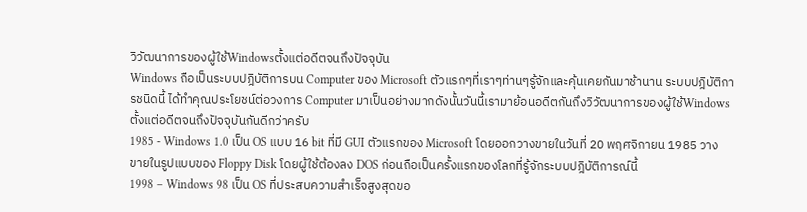วิวัฒนาการของผู้ใช้Windowsตั้งแต่อดีตจนถึงปัจจุบัน
Windows ถือเป็นระบบปฎิบัติการบน Computer ของ Microsoft ตัวแรกๆที่เราๆท่านๆรู้จักและคุ้นเคยกันมาช้านาน ระบบปฎิบัติการชนิดนี้ ได้ทำคุณประโยชน์ต่อวงการ Computer มาเป็นอย่างมากดังนั้นวันนี้เรามาย้อนอดีตกันถึงวิวัฒนาการของผู้ใช้Windowsตั้งแต่อดีตจนถึงปัจจุบันกันดีกว่าครับ
1985 - Windows 1.0 เป็น OS แบบ 16 bit ที่มี GUI ตัวแรกของ Microsoft โดยออกวางขายในวันที่ 20 พฤศจิกายน 1985 วางขายในรูปแบบของ Floppy Disk โดยผู้ใช้ต้องลง DOS ก่อนถือเป็นครั้งแรกของโลกที่รู้จักระบบปฎิบัติการณ์นี้
1998 – Windows 98 เป็น OS ที่ประสบความสำเร็จสูงสุดขอ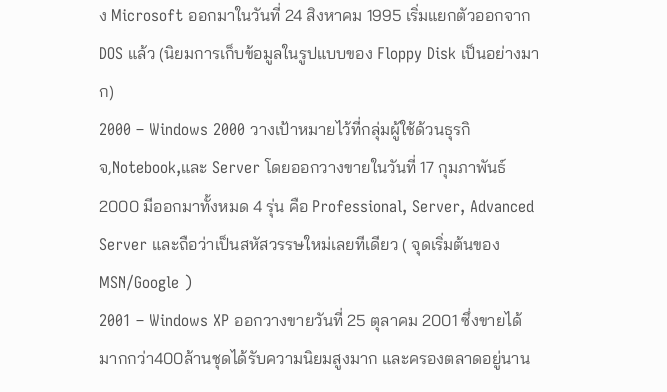ง Microsoft ออกมาในวันที่ 24 สิงหาคม 1995 เริ่มแยกตัวออกจาก DOS แล้ว (นิยมการเก็บข้อมูลในรูปแบบของ Floppy Disk เป็นอย่างมาก)
2000 – Windows 2000 วางเป้าหมายไว้ที่กลุ่มผู้ใช้ด้วนธุรกิจ,Notebook,และ Server โดยออกวางขายในวันที่ 17 กุมภาพันธ์ 2000 มีออกมาทั้งหมด 4 รุ่น คือ Professional, Server, Advanced Server และถือว่าเป็นสหัสวรรษใหม่เลยทีเดียว ( จุดเริ่มต้นของ MSN/Google )
2001 – Windows XP ออกวางขายวันที่ 25 ตุลาคม 2001 ซึ่งขายได้มากกว่า400ล้านชุดได้รับความนิยมสูงมาก และครองตลาดอยู่นาน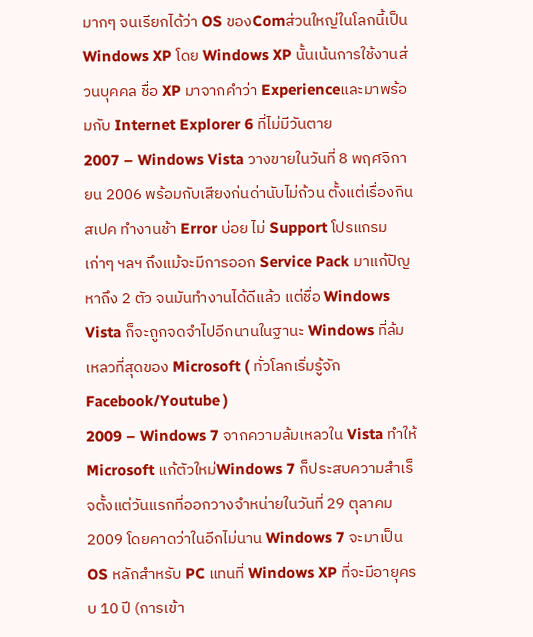มากๆ จนเรียกได้ว่า OS ของComส่วนใหญ่ในโลกนี้เป็น Windows XP โดย Windows XP นั้นเน้นการใช้งานส่วนบุคคล ชื่อ XP มาจากคำว่า Experienceและมาพร้อมกับ Internet Explorer 6 ที่ไม่มีวันตาย
2007 – Windows Vista วางขายในวันที่ 8 พฤศจิกายน 2006 พร้อมกับเสียงก่นด่านับไม่ถ้วน ตั้งแต่เรื่องกินสเปค ทำงานช้า Error บ่อย ไม่ Support โปรแกรมเก่าๆ ฯลฯ ถึงแม้จะมีการออก Service Pack มาแก้ปัญหาถึง 2 ตัว จนมันทำงานได้ดีแล้ว แต่ชื่อ Windows Vista ก็จะถูกจดจำไปอีกนานในฐานะ Windows ที่ล้มเหลวที่สุดของ Microsoft ( ทั่วโลกเริ่มรู้จัก Facebook/Youtube )
2009 – Windows 7 จากความล้มเหลวใน Vista ทำให้ Microsoft แก้ตัวใหม่Windows 7 ก็ประสบความสำเร็จตั้งแต่วันแรกที่ออกวางจำหน่ายในวันที่ 29 ตุลาคม 2009 โดยคาดว่าในอีกไม่นาน Windows 7 จะมาเป็น OS หลักสำหรับ PC แทนที่ Windows XP ที่จะมีอายุครบ 10 ปี (การเข้า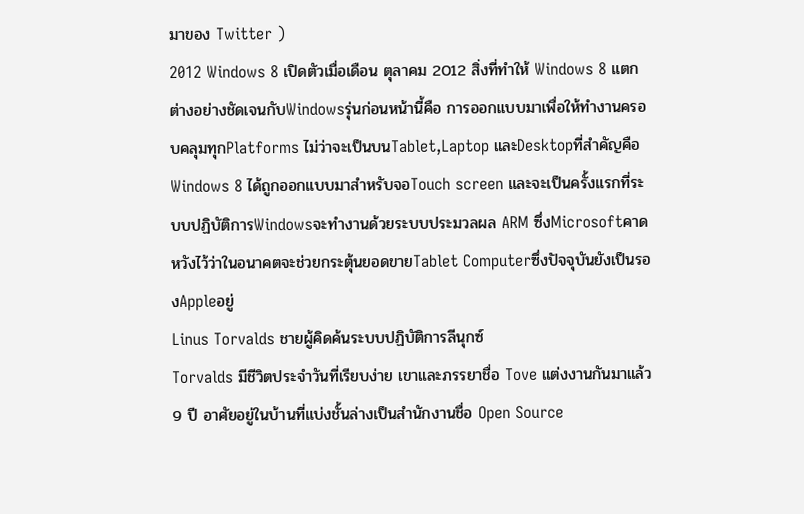มาของ Twitter )
2012 Windows 8 เปิดตัวเมื่อเดือน ตุลาคม 2012 สิ่งที่ทำให้ Windows 8 แตกต่างอย่างชัดเจนกับWindowsรุ่นก่อนหน้านี้คือ การออกแบบมาเพื่อให้ทำงานครอบคลุมทุกPlatforms ไม่ว่าจะเป็นบนTablet,Laptop และDesktopที่สำคัญคือ Windows 8 ได้ถูกออกแบบมาสำหรับจอTouch screen และจะเป็นครั้งแรกที่ระบบปฏิบัติการWindowsจะทำงานด้วยระบบประมวลผล ARM ซึ่งMicrosoftคาดหวังไว้ว่าในอนาคตจะช่วยกระตุ้นยอดขายTablet Computerซึ่งปัจจุบันยังเป็นรองAppleอยู่
Linus Torvalds ชายผู้คิดค้นระบบปฏิบัติการลีนุกซ์
Torvalds มีชีวิตประจำวันที่เรียบง่าย เขาและภรรยาชื่อ Tove แต่งงานกันมาแล้ว 9 ปี อาศัยอยู่ในบ้านที่แบ่งชั้นล่างเป็นสำนักงานชื่อ Open Source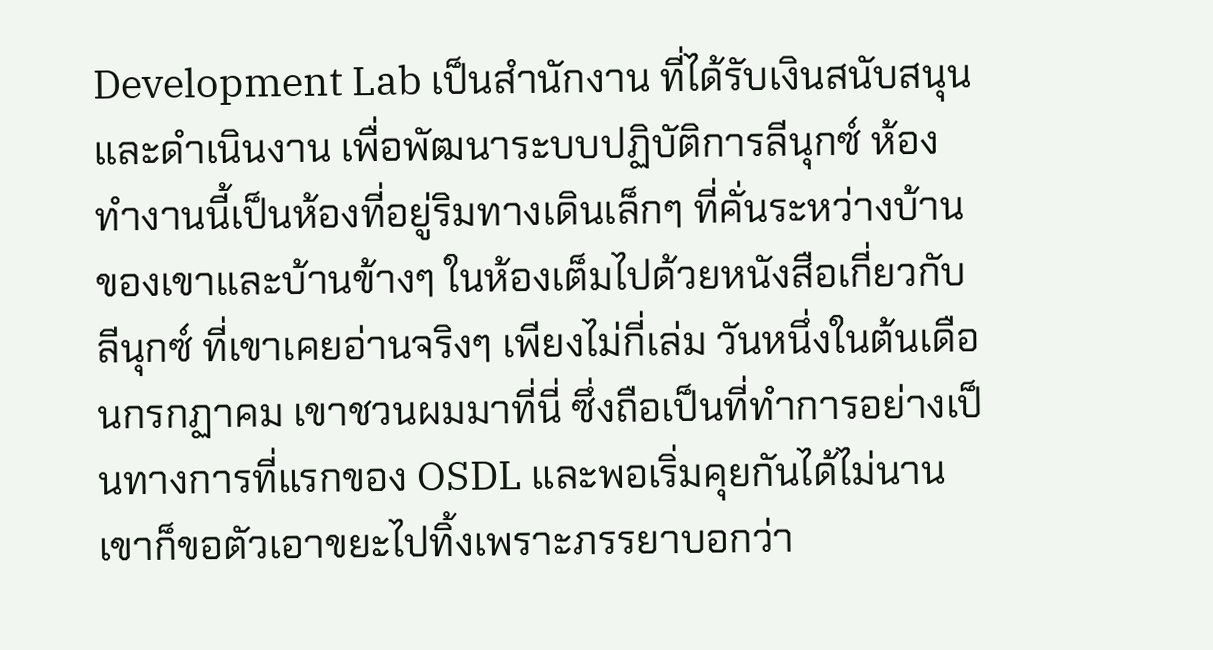Development Lab เป็นสำนักงาน ที่ได้รับเงินสนับสนุนและดำเนินงาน เพื่อพัฒนาระบบปฏิบัติการลีนุกซ์ ห้องทำงานนี้เป็นห้องที่อยู่ริมทางเดินเล็กๆ ที่คั่นระหว่างบ้านของเขาและบ้านข้างๆ ในห้องเต็มไปด้วยหนังสือเกี่ยวกับ ลีนุกซ์ ที่เขาเคยอ่านจริงๆ เพียงไม่กี่เล่ม วันหนึ่งในต้นเดือนกรกฏาคม เขาชวนผมมาที่นี่ ซึ่งถือเป็นที่ทำการอย่างเป็นทางการที่แรกของ OSDL และพอเริ่มคุยกันได้ไม่นานเขาก็ขอตัวเอาขยะไปทิ้งเพราะภรรยาบอกว่า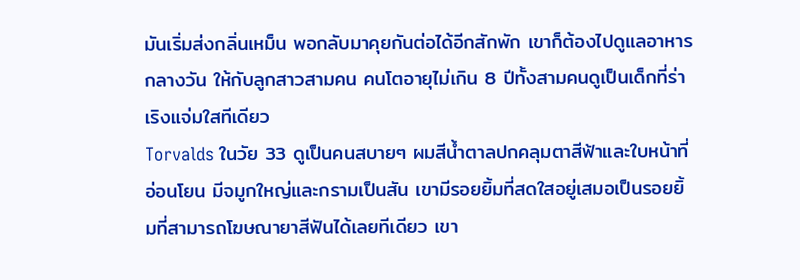มันเริ่มส่งกลิ่นเหม็น พอกลับมาคุยกันต่อได้อีกสักพัก เขาก็ต้องไปดูแลอาหารกลางวัน ให้กับลูกสาวสามคน คนโตอายุไม่เกิน 8 ปีทั้งสามคนดูเป็นเด็กที่ร่าเริงแจ่มใสทีเดียว
Torvalds ในวัย 33 ดูเป็นคนสบายๆ ผมสีน้ำตาลปกคลุมตาสีฟ้าและใบหน้าที่อ่อนโยน มีจมูกใหญ่และกรามเป็นสัน เขามีรอยยิ้มที่สดใสอยู่เสมอเป็นรอยยิ้มที่สามารถโฆษณายาสีฟันได้เลยทีเดียว เขา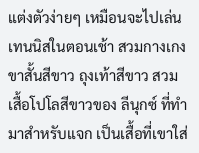แต่งตัวง่ายๆ เหมือนจะไปเล่นเทนนิสในตอนเช้า สวมกางเกงขาสั้นสีขาว ถุงเท้าสีขาว สวมเสื้อโปโลสีขาวของ ลีนุกซ์ ที่ทำมาสำหรับแจก เป็นเสื้อที่เขาใส่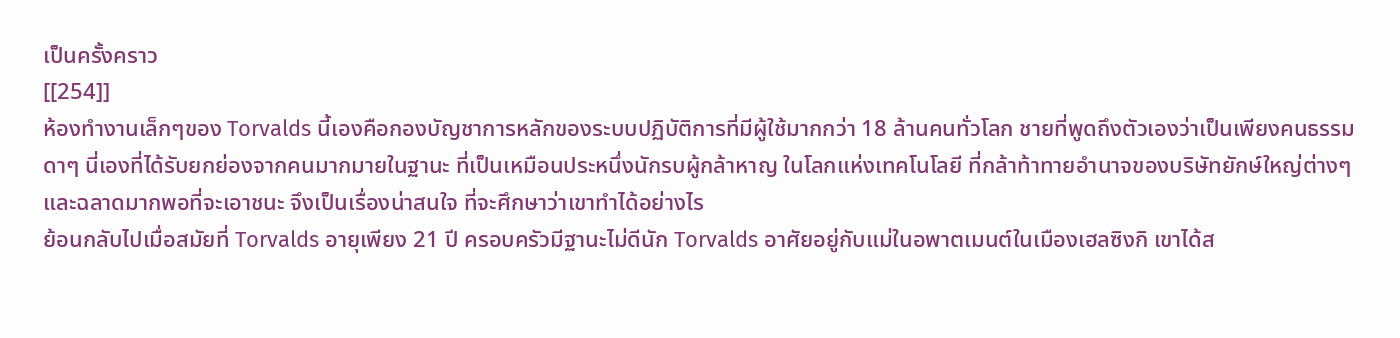เป็นครั้งคราว
[[254]]
ห้องทำงานเล็กๆของ Torvalds นี้เองคือกองบัญชาการหลักของระบบปฏิบัติการที่มีผู้ใช้มากกว่า 18 ล้านคนทั่วโลก ชายที่พูดถึงตัวเองว่าเป็นเพียงคนธรรมดาๆ นี่เองที่ได้รับยกย่องจากคนมากมายในฐานะ ที่เป็นเหมือนประหนึ่งนักรบผู้กล้าหาญ ในโลกแห่งเทคโนโลยี ที่กล้าท้าทายอำนาจของบริษัทยักษ์ใหญ่ต่างๆ และฉลาดมากพอที่จะเอาชนะ จึงเป็นเรื่องน่าสนใจ ที่จะศึกษาว่าเขาทำได้อย่างไร
ย้อนกลับไปเมื่อสมัยที่ Torvalds อายุเพียง 21 ปี ครอบครัวมีฐานะไม่ดีนัก Torvalds อาศัยอยู่กับแม่ในอพาตเมนต์ในเมืองเฮลซิงกิ เขาได้ส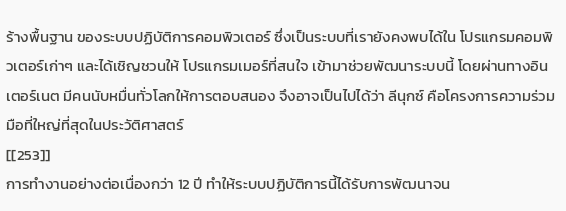ร้างพื้นฐาน ของระบบปฏิบัติการคอมพิวเตอร์ ซึ่งเป็นระบบที่เรายังคงพบได้ใน โปรแกรมคอมพิวเตอร์เก่าๆ และได้เชิญชวนให้ โปรแกรมเมอร์ที่สนใจ เข้ามาช่วยพัฒนาระบบนี้ โดยผ่านทางอินเตอร์เนต มีคนนับหมื่นทั่วโลกให้การตอบสนอง จึงอาจเป็นไปได้ว่า ลีนุกซ์ คือโครงการความร่วมมือที่ใหญ่ที่สุดในประวัติศาสตร์
[[253]]
การทำงานอย่างต่อเนื่องกว่า 12 ปี ทำให้ระบบปฏิบัติการนี้ได้รับการพัฒนาจน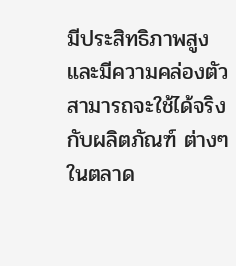มีประสิทธิภาพสูง และมีความคล่องตัว สามารถจะใช้ได้จริงกับผลิตภัณฑ์ ต่างๆ ในตลาด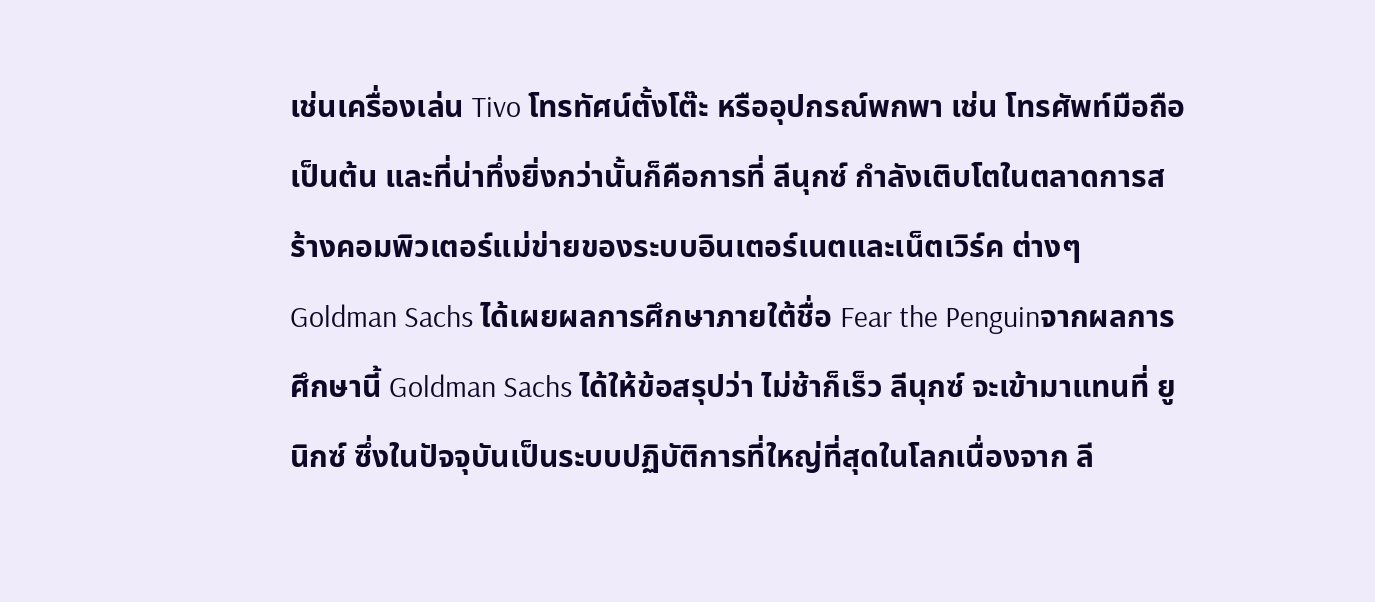เช่นเครื่องเล่น Tivo โทรทัศน์ตั้งโต๊ะ หรืออุปกรณ์พกพา เช่น โทรศัพท์มือถือ เป็นต้น และที่น่าทึ่งยิ่งกว่านั้นก็คือการที่ ลีนุกซ์ กำลังเติบโตในตลาดการสร้างคอมพิวเตอร์แม่ข่ายของระบบอินเตอร์เนตและเน็ตเวิร์ค ต่างๆ Goldman Sachs ได้เผยผลการศึกษาภายใต้ชื่อ Fear the Penguinจากผลการศึกษานี้ Goldman Sachs ได้ให้ข้อสรุปว่า ไม่ช้าก็เร็ว ลีนุกซ์ จะเข้ามาแทนที่ ยูนิกซ์ ซึ่งในปัจจุบันเป็นระบบปฏิบัติการที่ใหญ่ที่สุดในโลกเนื่องจาก ลี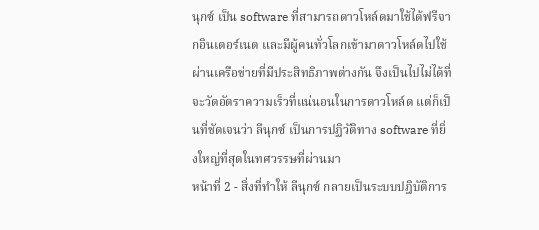นุกซ์ เป็น software ที่สามารถดาวโหล์ดมาใช้ได้ฟรีจากอินเตอร์เนต และมีผู้คนทั่วโลกเข้ามาดาวโหล์ดไปใช้ผ่านเครือข่ายที่มีประสิทธิภาพต่างกัน จึงเป็นไปไม่ได้ที่จะวัดอัตราความเร็วที่แน่นอนในการดาวโหล์ด แต่ก็เป็นที่ชัดเจนว่า ลีนุกซ์ เป็นการปฏิวัติทาง software ที่ยิ่งใหญ่ที่สุดในทศวรรษที่ผ่านมา
หน้าที่ 2 - สิ่งที่ทำให้ ลีนุกซ์ กลายเป็นระบบปฎิบัติการ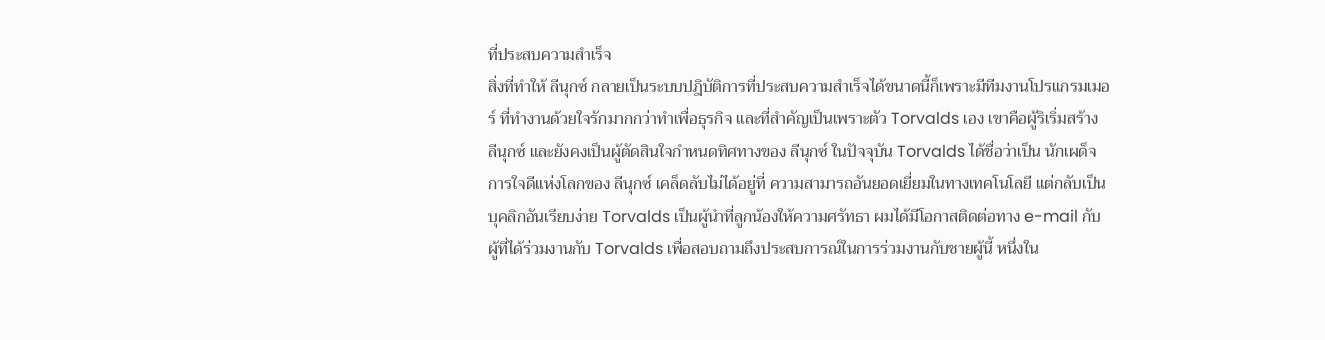ที่ประสบความสำเร็จ
สิ่งที่ทำให้ ลีนุกซ์ กลายเป็นระบบปฎิบัติการที่ประสบความสำเร็จได้ขนาดนี้ก็เพราะมีทีมงานโปรแกรมเมอร์ ที่ทำงานด้วยใจรักมากกว่าทำเพื่อธุรกิจ และที่สำคัญเป็นเพราะตัว Torvalds เอง เขาคือผู้ริเริ่มสร้าง ลีนุกซ์ และยังคงเป็นผู้ตัดสินใจกำหนดทิศทางของ ลีนุกซ์ ในปัจจุบัน Torvalds ได้ชื่อว่าเป็น นักเผด็จการใจดีแห่งโลกของ ลีนุกซ์ เคล็ดลับไม่ได้อยู่ที่ ความสามารถอันยอดเยี่ยมในทางเทคโนโลยี แต่กลับเป็นบุคลิกอันเรียบง่าย Torvalds เป็นผู้นำที่ลูกน้องให้ความศรัทธา ผมได้มีโอกาสติดต่อทาง e-mail กับผู้ที่ได้ร่วมงานกับ Torvalds เพื่อสอบถามถึงประสบการณ์ในการร่วมงานกับชายผู้นี้ หนึ่งใน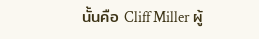นั้นคือ Cliff Miller ผู้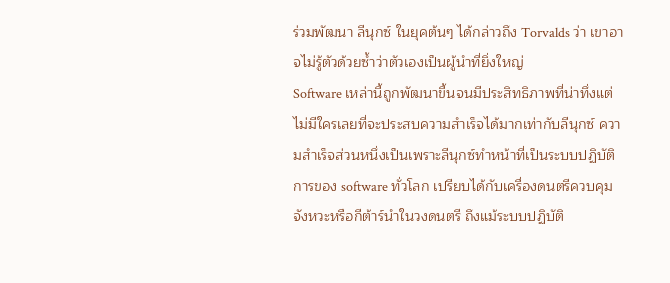ร่วมพัฒนา ลีนุกซ์ ในยุคต้นๆ ได้กล่าวถึง Torvalds ว่า เขาอาจไม่รู้ตัวด้วยซ้ำว่าตัวเองเป็นผู้นำที่ยิ่งใหญ่
Software เหล่านี้ถูกพัฒนาขี้นจนมีประสิทธิภาพที่น่าทึ่งแต่ไม่มีใครเลยที่จะประสบความสำเร็จได้มากเท่ากับลีนุกซ์ ความสำเร็จส่วนหนึ่งเป็นเพราะลีนุกซ์ทำหน้าที่เป็นระบบปฏิบัติการของ software ทั่วโลก เปรียบได้กับเครื่องดนตรีควบคุมจังหวะหรือกีต้าร์นำในวงดนตรี ถึงแม้ระบบปฏิบัติ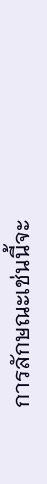การลักษณะเช่นนี้จะ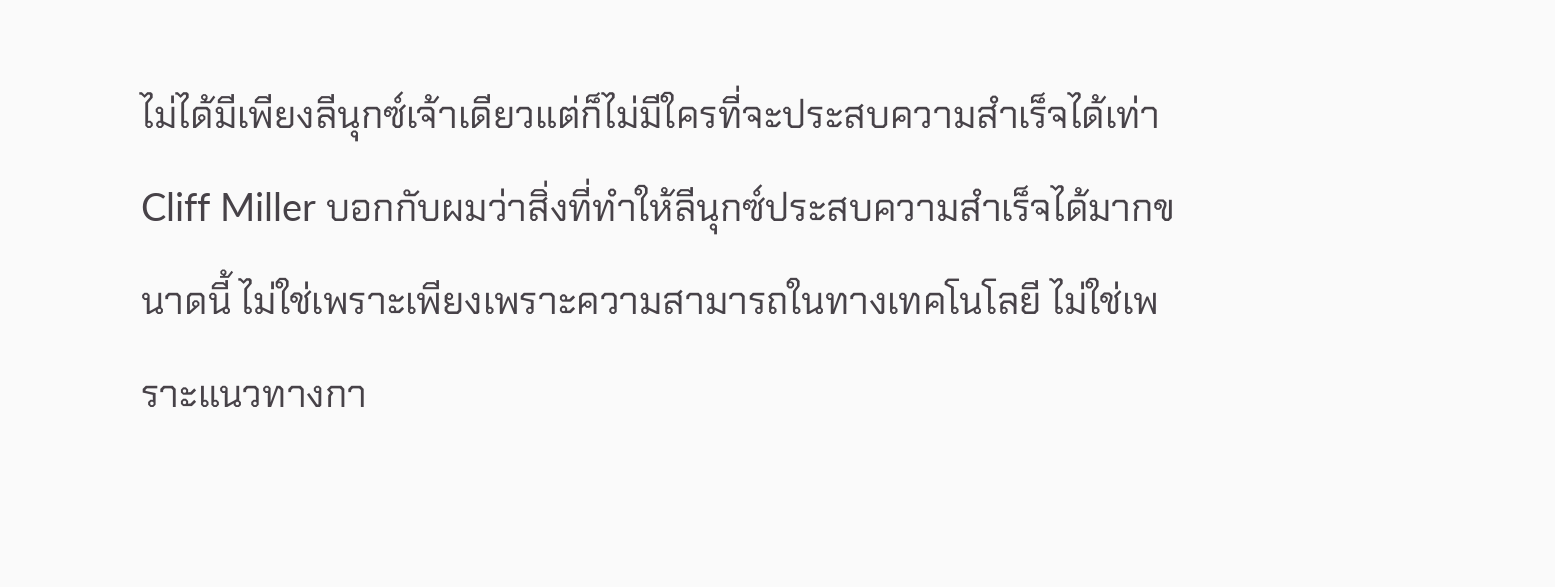ไม่ได้มีเพียงลีนุกซ์เจ้าเดียวแต่ก็ไม่มีใครที่จะประสบความสำเร็จได้เท่า Cliff Miller บอกกับผมว่าสิ่งที่ทำให้ลีนุกซ์ประสบความสำเร็จได้มากขนาดนี้ ไม่ใช่เพราะเพียงเพราะความสามารถในทางเทคโนโลยี ไม่ใช่เพราะแนวทางกา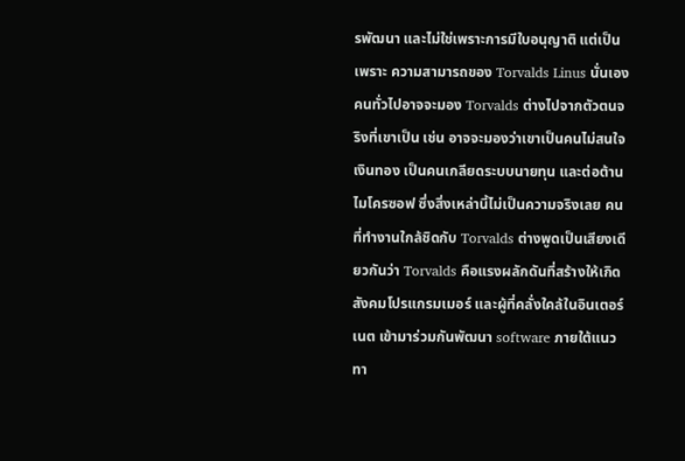รพัฒนา และไม่ใช่เพราะการมีใบอนุญาติ แต่เป็นเพราะ ความสามารถของ Torvalds Linus นั่นเอง คนทั่วไปอาจจะมอง Torvalds ต่างไปจากตัวตนจริงที่เขาเป็น เช่น อาจจะมองว่าเขาเป็นคนไม่สนใจเงินทอง เป็นคนเกลียดระบบนายทุน และต่อต้านไมโครซอฟ ซึ่งสิ่งเหล่านี้ไม่เป็นความจริงเลย คนที่ทำงานใกล้ชิดกับ Torvalds ต่างพูดเป็นเสียงเดียวกันว่า Torvalds คือแรงผลักดันที่สร้างให้เกิดสังคมโปรแกรมเมอร์ และผู้ที่คลั่งใคล้ในอินเตอร์เนต เข้ามาร่วมกันพัฒนา software ภายใต้แนวทา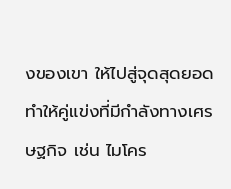งของเขา ให้ไปสู่จุดสุดยอด ทำให้คู่แข่งที่มีกำลังทางเศรษฐกิจ เช่น ไมโคร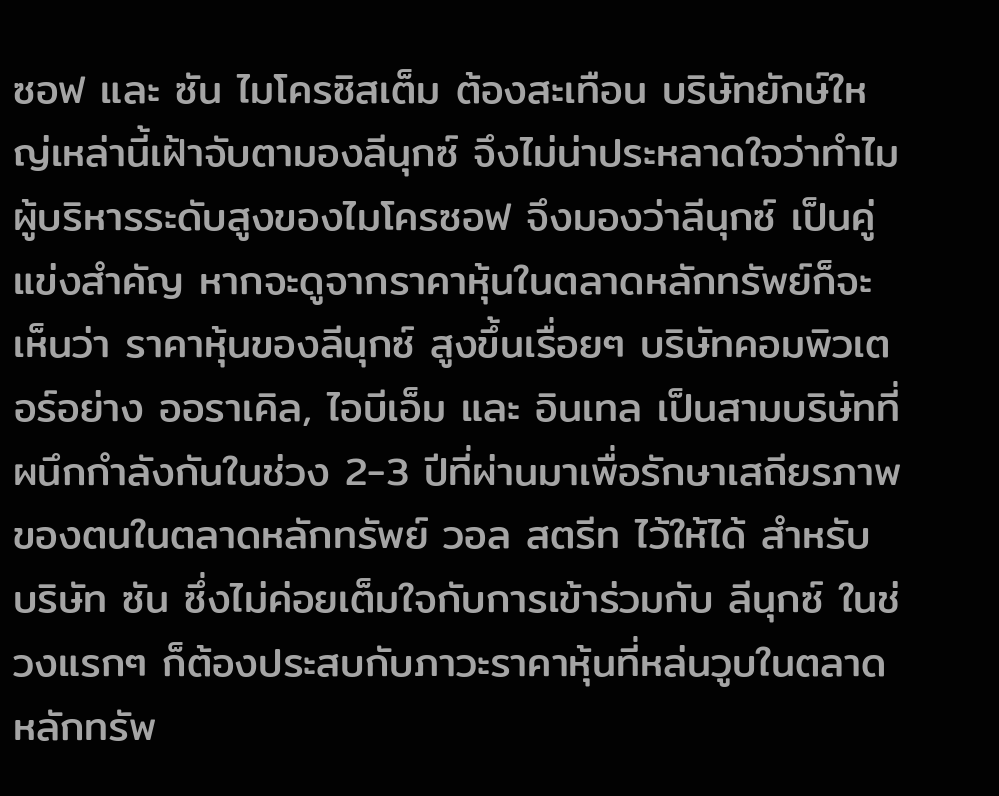ซอฟ และ ซัน ไมโครซิสเต็ม ต้องสะเทือน บริษัทยักษ์ใหญ่เหล่านี้เฝ้าจับตามองลีนุกซ์ จึงไม่น่าประหลาดใจว่าทำไมผู้บริหารระดับสูงของไมโครซอฟ จึงมองว่าลีนุกซ์ เป็นคู่แข่งสำคัญ หากจะดูจากราคาหุ้นในตลาดหลักทรัพย์ก็จะเห็นว่า ราคาหุ้นของลีนุกซ์ สูงขึ้นเรื่อยๆ บริษัทคอมพิวเตอร์อย่าง ออราเคิล, ไอบีเอ็ม และ อินเทล เป็นสามบริษัทที่ผนึกกำลังกันในช่วง 2-3 ปีที่ผ่านมาเพื่อรักษาเสถียรภาพของตนในตลาดหลักทรัพย์ วอล สตรีท ไว้ให้ได้ สำหรับ บริษัท ซัน ซึ่งไม่ค่อยเต็มใจกับการเข้าร่วมกับ ลีนุกซ์ ในช่วงแรกๆ ก็ต้องประสบกับภาวะราคาหุ้นที่หล่นวูบในตลาดหลักทรัพ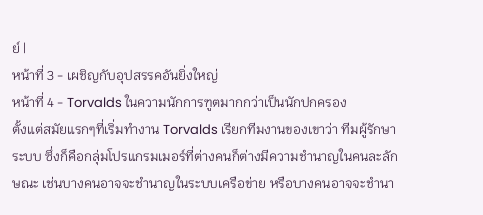ย์ |
หน้าที่ 3 - เผชิญกับอุปสรรคอันยิ่งใหญ่
หน้าที่ 4 - Torvalds ในความนักการฑูตมากกว่าเป็นนักปกครอง
ตั้งแต่สมัยแรกๆที่เริ่มทำงาน Torvalds เรียกทีมงานของเขาว่า ทีมผู้รักษาระบบ ซึ่งก็คือกลุ่มโปรแกรมเมอร์ที่ต่างคนก็ต่างมีความชำนาญในคนละลักษณะ เช่นบางคนอาจจะชำนาญในระบบเครือข่าย หรือบางคนอาจจะชำนา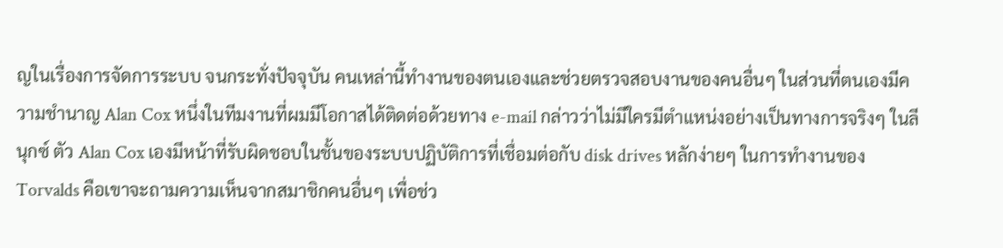ญในเรื่องการจัดการระบบ จนกระทั่งปัจจุบัน คนเหล่านี้ทำงานของตนเองและช่วยตรวจสอบงานของคนอื่นๆ ในส่วนที่ตนเองมีความชำนาญ Alan Cox หนึ่งในทีมงานที่ผมมีโอกาสได้ติดต่อด้วยทาง e-mail กล่าวว่าไม่มีใครมีตำแหน่งอย่างเป็นทางการจริงๆ ในลีนุกซ์ ตัว Alan Cox เองมีหน้าที่รับผิดชอบในชั้นของระบบปฏิบัติการที่เชื่อมต่อกับ disk drives หลักง่ายๆ ในการทำงานของ Torvalds คือเขาจะถามความเห็นจากสมาชิกคนอื่นๆ เพื่อช่ว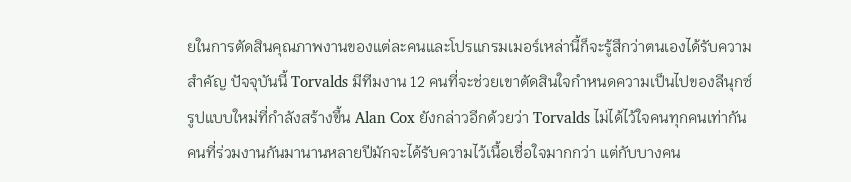ยในการตัดสินคุณภาพงานของแต่ละคนและโปรแกรมเมอร์เหล่านี้ก็จะรู้สึกว่าตนเองได้รับความสำคัญ ปัจจุบันนี้ Torvalds มีทีมงาน 12 คนที่จะช่วยเขาตัดสินใจกำหนดความเป็นไปของลีนุกซ์ รูปแบบใหม่ที่กำลังสร้างขึ้น Alan Cox ยังกล่าวอีกด้วยว่า Torvalds ไม่ได้ไว้ใจคนทุกคนเท่ากัน คนที่ร่วมงานกันมานานหลายปีมักจะได้รับความไว้เนื้อเชื่อใจมากกว่า แต่กับบางคน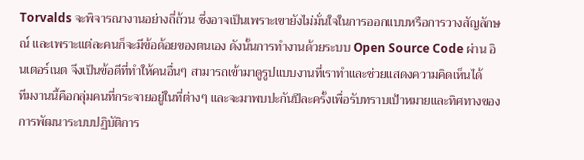Torvalds จะพิจารณางานอย่างถี่ถ้วน ซึ่งอาจเป็นเพราะเขายังไม่มั่นใจในการออกแบบหรือการวางสัญลักษณ์ และเพราะแต่ละคนก็จะมีข้อด้อยของตนเอง ดังนั้นการทำงานด้วยระบบ Open Source Code ผ่าน อินเตอร์เนต จึงเป็นข้อดีที่ทำให้คนอื่นๆ สามารถเข้ามาดูรูปแบบงานที่เราทำและช่วยแสดงความคิดเห็นได้
ทีมงานนี้คือกลุ่มคนที่กระจายอยู่ในที่ต่างๆ และจะมาพบปะกันปีละครั้งเพื่อรับทราบเป้าหมายและทิศทางของการพัฒนาระบบปฏิบัติการ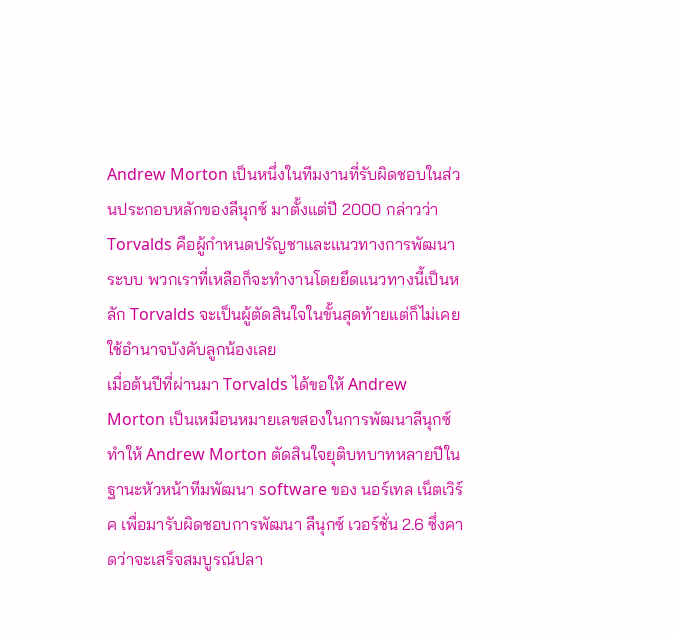Andrew Morton เป็นหนึ่งในทีมงานที่รับผิดชอบในส่วนประกอบหลักของลีนุกซ์ มาตั้งแต่ปี 2000 กล่าวว่า Torvalds คือผู้กำหนดปรัญชาและแนวทางการพัฒนาระบบ พวกเราที่เหลือก็จะทำงานโดยยึดแนวทางนี้เป็นหลัก Torvalds จะเป็นผู้ตัดสินใจในขั้นสุดท้ายแต่ก็ไม่เคยใช้อำนาจบังคับลูกน้องเลย
เมื่อต้นปีที่ผ่านมา Torvalds ได้ขอให้ Andrew Morton เป็นเหมือนหมายเลขสองในการพัฒนาลีนุกซ์ ทำให้ Andrew Morton ตัดสินใจยุติบทบาทหลายปีในฐานะหัวหน้าทีมพัฒนา software ของ นอร์เทล เน็ตเวิร์ค เพื่อมารับผิดชอบการพัฒนา ลีนุกซ์ เวอร์ชั่น 2.6 ซึ่งคาดว่าจะเสร็จสมบูรณ์ปลา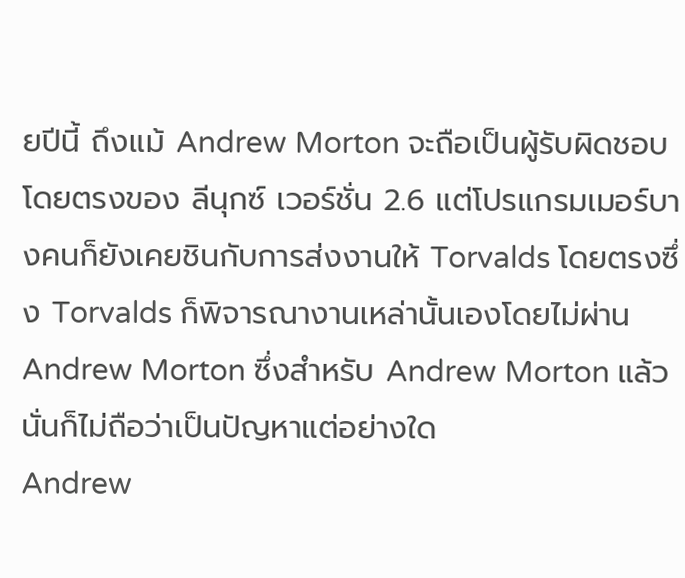ยปีนี้ ถึงแม้ Andrew Morton จะถือเป็นผู้รับผิดชอบโดยตรงของ ลีนุกซ์ เวอร์ชั่น 2.6 แต่โปรแกรมเมอร์บางคนก็ยังเคยชินกับการส่งงานให้ Torvalds โดยตรงซึ่ง Torvalds ก็พิจารณางานเหล่านั้นเองโดยไม่ผ่าน Andrew Morton ซึ่งสำหรับ Andrew Morton แล้วนั่นก็ไม่ถือว่าเป็นปัญหาแต่อย่างใด
Andrew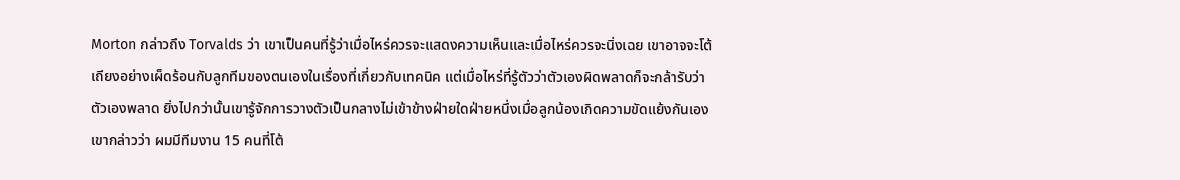Morton กล่าวถึง Torvalds ว่า เขาเป็นคนที่รู้ว่าเมื่อไหร่ควรจะแสดงความเห็นและเมื่อไหร่ควรจะนิ่งเฉย เขาอาจจะโต้เถียงอย่างเผ็ดร้อนกับลูกทีมของตนเองในเรื่องที่เกี่ยวกับเทคนิค แต่เมื่อไหร่ที่รู้ตัวว่าตัวเองผิดพลาดก็จะกล้ารับว่าตัวเองพลาด ยิ่งไปกว่านั้นเขารู้จักการวางตัวเป็นกลางไม่เข้าข้างฝ่ายใดฝ่ายหนึ่งเมื่อลูกน้องเกิดความขัดแย้งกันเอง เขากล่าวว่า ผมมีทีมงาน 15 คนที่โต้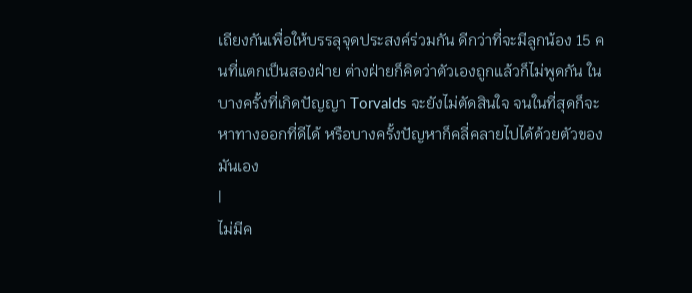เถียงกันเพื่อให้บรรลุจุดประสงค์ร่วมกัน ดีกว่าที่จะมีลูกน้อง 15 คนที่แตกเป็นสองฝ่าย ต่างฝ่ายก็คิดว่าตัวเองถูกแล้วก็ไม่พูดกัน ในบางครั้งที่เกิดปัญญา Torvalds จะยังไม่ตัดสินใจ จนในที่สุดก็จะหาทางออกที่ดีได้ หรือบางครั้งปัญหาก็คลี่คลายไปได้ด้วยตัวของมันเอง
|
ไม่มีค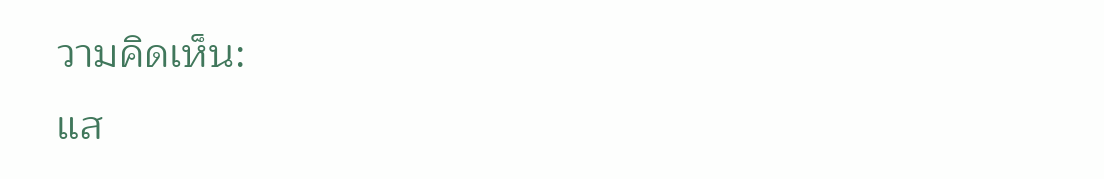วามคิดเห็น:
แส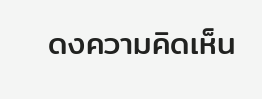ดงความคิดเห็น